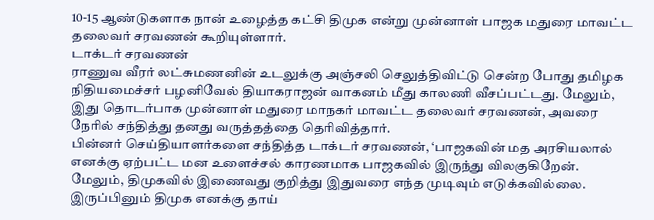10-15 ஆண்டுகளாக நான் உழைத்த கட்சி திமுக என்று முன்னாள் பாஜக மதுரை மாவட்ட தலைவர் சரவணன் கூறியுள்ளார்.
டாக்டர் சரவணன்
ராணுவ வீரர் லட்சுமணனின் உடலுக்கு அஞ்சலி செலுத்திவிட்டு சென்ற போது தமிழக நிதியமைச்சர் பழனிவேல் தியாகராஜன் வாகனம் மீது காலணி வீசப்பட்டது. மேலும், இது தொடர்பாக முன்னாள் மதுரை மாநகர் மாவட்ட தலைவர் சரவணன், அவரை நேரில் சந்தித்து தனது வருத்தத்தை தெரிவித்தார்.
பின்னர் செய்தியாளர்களை சந்தித்த டாக்டர் சரவணன், ‘பாஜகவின் மத அரசியலால் எனக்கு ஏற்பட்ட மன உளைச்சல் காரணமாக பாஜகவில் இருந்து விலகுகிறேன். மேலும், திமுகவில் இணைவது குறித்து இதுவரை எந்த முடிவும் எடுக்கவில்லை. இருப்பினும் திமுக எனக்கு தாய்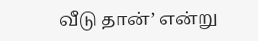வீடு தான்’ என்று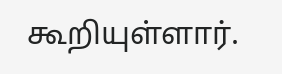கூறியுள்ளார்.